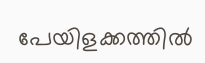പേയിളക്കത്തിൽ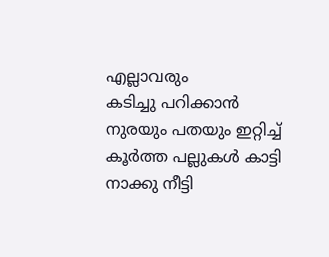എല്ലാവരും
കടിച്ചു പറിക്കാൻ
നുരയും പതയും ഇറ്റിച്ച്
കൂർത്ത പല്ലുകൾ കാട്ടി
നാക്കു നീട്ടി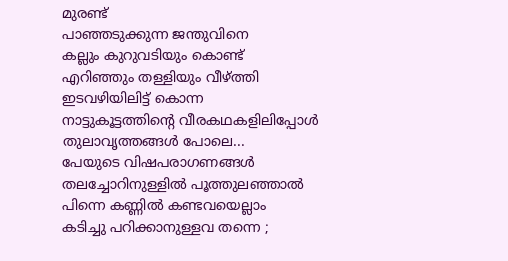മുരണ്ട്
പാഞ്ഞടുക്കുന്ന ജന്തുവിനെ
കല്ലും കുറുവടിയും കൊണ്ട്
എറിഞ്ഞും തള്ളിയും വീഴ്ത്തി
ഇടവഴിയിലിട്ട് കൊന്ന
നാട്ടുകൂട്ടത്തിന്റെ വീരകഥകളിലിപ്പോൾ
തുലാവൃത്തങ്ങൾ പോലെ...
പേയുടെ വിഷപരാഗണങ്ങൾ
തലച്ചോറിനുള്ളിൽ പൂത്തുലഞ്ഞാൽ
പിന്നെ കണ്ണിൽ കണ്ടവയെല്ലാം
കടിച്ചു പറിക്കാനുള്ളവ തന്നെ ;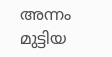അന്നം മുട്ടിയ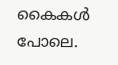കൈകൾ പോലെ.